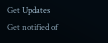Get Updates
Get notified of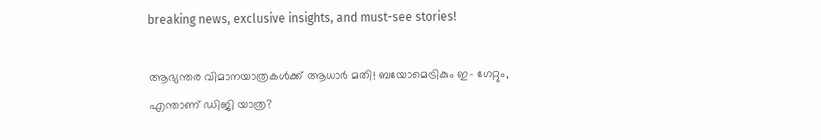breaking news, exclusive insights, and must-see stories!

ആഭ്യന്തര വിമാനയാത്രകള്‍ക്ക് ആധാര്‍ മതി! ബയോമെട്രികും ഇ- ഗേറ്റും, എന്താണ് ഡിജി യാത്ര?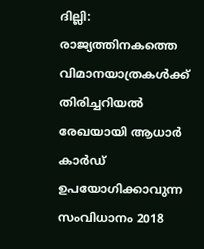ദില്ലി: രാജ്യത്തിനകത്തെ വിമാനയാത്രകള്‍ക്ക് തിരിച്ചറിയല്‍ രേഖയായി ആധാര്‍ കാര്‍ഡ് ഉപയോഗിക്കാവുന്ന സംവിധാനം 2018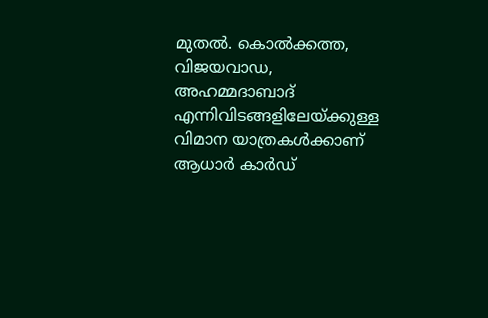മുതല്‍. കൊല്‍ക്കത്ത, വിജയവാഡ, അഹമ്മദാബാദ് എന്നിവിടങ്ങളിലേയ്ക്കുള്ള വിമാന യാത്രകള്‍ക്കാണ് ആധാര്‍ കാര്‍ഡ്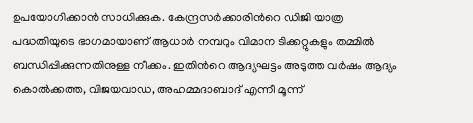ഉപയോഗിക്കാന്‍ സാധിക്കുക. കേന്ദ്രസര്‍ക്കാരിന്‍റെ ഡിജി യാത്ര പദ്ധതിയുടെ ഭാഗമായാണ് ആധാര്‍ നമ്പറും വിമാന ടിക്കറ്റുകളും തമ്മില്‍ ബന്ധിപ്പിക്കുന്നതിനുള്ള നീക്കം. ഇതിന്‍റെ ആദ്യഘട്ടം അടുത്ത വര്‍ഷം ആദ്യം കൊല്‍ക്കത്ത, വിജയവാഡ, അഹമ്മദാബാദ് എന്നീ മൂന്ന്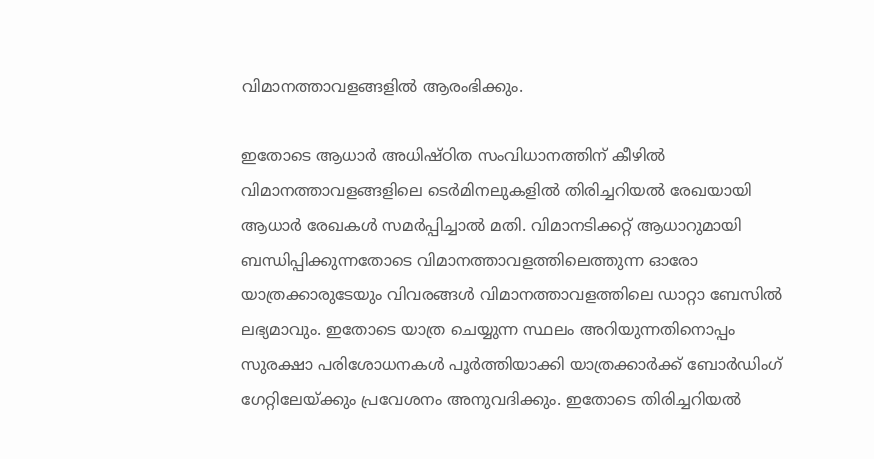വിമാനത്താവളങ്ങളില്‍ ആരംഭിക്കും.

ഇതോടെ ആധാര്‍ അധിഷ്ഠിത സംവിധാനത്തിന് കീഴില്‍ വിമാനത്താവളങ്ങളിലെ ടെര്‍മിനലുകളില്‍ തിരിച്ചറിയല്‍ രേഖയായി ആധാര്‍ രേഖകള്‍ സമര്‍പ്പിച്ചാല്‍ മതി. വിമാനടിക്കറ്റ് ആധാറുമായി ബന്ധിപ്പിക്കുന്നതോടെ വിമാനത്താവളത്തിലെത്തുന്ന ഓരോ യാത്രക്കാരുടേയും വിവരങ്ങള്‍ വിമാനത്താവളത്തിലെ ഡാറ്റാ ബേസില്‍ ലഭ്യമാവും. ഇതോടെ യാത്ര ചെയ്യുന്ന സ്ഥലം അറിയുന്നതിനൊപ്പം സുരക്ഷാ പരിശോധനകള്‍ പൂര്‍ത്തിയാക്കി യാത്രക്കാര്‍ക്ക് ബോര്‍ഡിംഗ് ഗേറ്റിലേയ്ക്കും പ്രവേശനം അനുവദിക്കും. ഇതോടെ തിരിച്ചറിയല്‍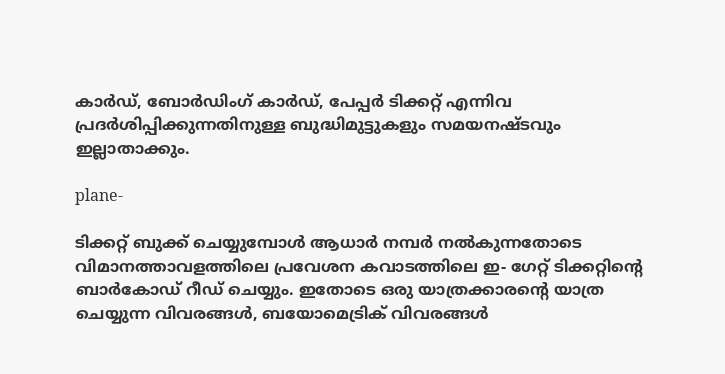കാര്‍ഡ്, ബോര്‍ഡിംഗ് കാര്‍ഡ്, പേപ്പര്‍ ടിക്കറ്റ് എന്നിവ പ്രദര്‍ശിപ്പിക്കുന്നതിനുള്ള ബുദ്ധിമുട്ടുകളും സമയനഷ്ടവും ഇല്ലാതാക്കും.

plane-

ടിക്കറ്റ് ബുക്ക് ചെയ്യുമ്പോള്‍ ആധാര്‍ നമ്പര്‍ നല്‍കുന്നതോടെ വിമാനത്താവളത്തിലെ പ്രവേശന കവാടത്തിലെ ഇ- ഗേറ്റ് ടിക്കറ്റിന്‍റെ ബാര്‍കോഡ് റീഡ് ചെയ്യും. ഇതോടെ ഒരു യാത്രക്കാരന്‍റെ യാത്ര ചെയ്യുന്ന വിവരങ്ങള്‍, ബയോമെട്രിക് വിവരങ്ങള്‍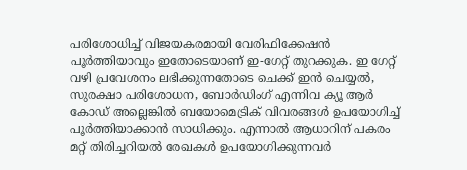പരിശോധിച്ച് വിജയകരമായി വേരിഫിക്കേഷന്‍ പൂര്‍ത്തിയാവും ഇതോടെയാണ് ഇ-ഗേറ്റ് തുറക്കുക. ഇ ഗേറ്റ് വഴി പ്രവേശനം ലഭിക്കുന്നതോടെ ചെക്ക് ഇന്‍ ചെയ്യല്‍, സുരക്ഷാ പരിശോധന, ബോര്‍ഡിംഗ് എന്നിവ ക്യൂ ആര്‍ കോഡ് അല്ലെങ്കില്‍ ബയോമെട്രിക് വിവരങ്ങള്‍ ഉപയോഗിച്ച് പൂര്‍ത്തിയാക്കാന്‍ സാധിക്കും. എന്നാല്‍ ആധാറിന് പകരം മറ്റ് തിരിച്ചറിയല്‍ രേഖകള്‍ ഉപയോഗിക്കുന്നവര്‍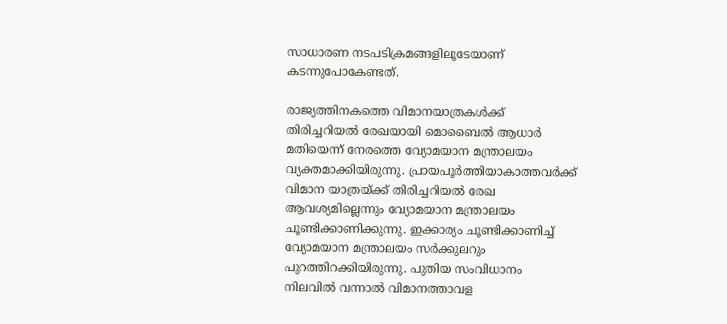സാധാരണ നടപടിക്രമങ്ങളിലൂടേയാണ് കടന്നുപോകേണ്ടത്.

രാജ്യത്തിനകത്തെ വിമാനയാത്രകള്‍ക്ക് തിരിച്ചറിയല്‍ രേഖയായി മൊബൈല്‍ ആധാര്‍ മതിയെന്ന് നേരത്തെ വ്യോമയാന മന്ത്രാലയം വ്യക്തമാക്കിയിരുന്നു. പ്രായപൂര്‍ത്തിയാകാത്തവര്‍ക്ക് വിമാന യാത്രയ്ക്ക് തിരിച്ചറിയല്‍ രേഖ ആവശ്യമില്ലെന്നും വ്യോമയാന മന്ത്രാലയം ചൂണ്ടിക്കാണിക്കുന്നു. ഇക്കാര്യം ചൂണ്ടിക്കാണിച്ച് വ്യോമയാന മന്ത്രാലയം സര്‍ക്കുലറും പുറത്തിറക്കിയിരുന്നു. പുതിയ സംവിധാനം നിലവില്‍ വന്നാല്‍ വിമാനത്താവള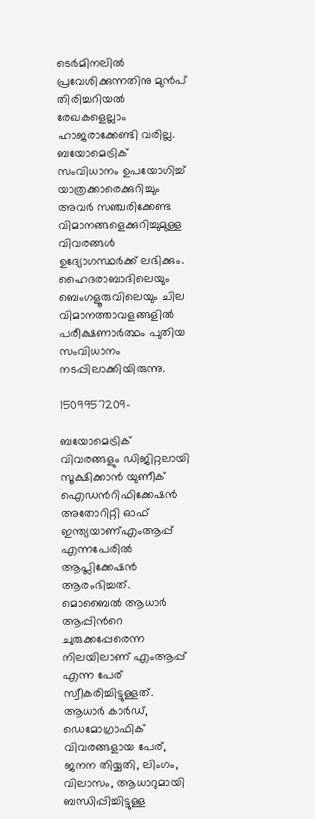ടെര്‍മിനലില്‍ പ്രവേശിക്കുന്നതിനു മുന്‍പ് തിരിച്ചറിയല്‍ രേഖകളെല്ലാം ഹാജരാക്കേണ്ടി വരില്ല. ബയോമെട്രിക് സംവിധാനം ഉപയോഗിച്ച് യാത്രക്കാരെക്കുറിച്ചും അവര്‍ സഞ്ചരിക്കേണ്ട വിമാനങ്ങളെക്കുറിച്ചുമുള്ള വിവരങ്ങള്‍ ഉദ്യോഗസ്ഥര്‍ക്ക് ലഭിക്കും. ഹൈദരാബാദിലെയും ബെംഗളൂരുവിലെയും ചില വിമാനത്താവളങ്ങളില്‍ പരീക്ഷണാര്‍ത്ഥം പുതിയ സംവിധാനം നടപ്പിലാക്കിയിരുന്നു.

1509957209-

ബയോമെട്രിക് വിവരങ്ങളും ഡിജിറ്റലായി സൂക്ഷിക്കാന്‍ യുണീക് ഐഡന്‍റിഫിക്കേഷന്‍ അതോറിറ്റി ഓഫ് ഇന്ത്യയാണ്എംആപ്പ് എന്നപേരില്‍ ആപ്ലിക്കേഷന്‍ ആരംഭിച്ചത്. മൊബൈല്‍ ആധാര്‍ ആപ്പിന്‍റെ ചുരുക്കപ്പേരെന്ന നിലയിലാണ് എംആപ്പ് എന്ന പേര് സ്വീകരിച്ചിട്ടുള്ളത്. ആധാര്‍ കാര്‍ഡ്, ഡെമോഗ്രാഫിക് വിവരങ്ങളായ പേര്, ജനന തിയ്യതി, ലിംഗം, വിലാസം, ആധാറുമായി ബന്ധിപ്പിച്ചിട്ടുള്ള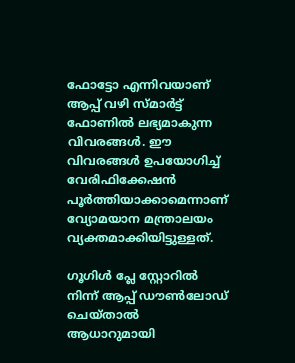ഫോട്ടോ എന്നിവയാണ് ആപ്പ് വഴി സ്മാര്‍ട്ട് ഫോണില്‍ ലഭ്യമാകുന്ന വിവരങ്ങള്‍. ഈ വിവരങ്ങള്‍ ഉപയോഗിച്ച് വേരിഫിക്കേഷന്‍ പൂര്‍ത്തിയാക്കാമെന്നാണ് വ്യോമയാന മന്ത്രാലയം വ്യക്തമാക്കിയിട്ടുള്ളത്.

ഗൂഗിള്‍ പ്ലേ സ്റ്റോറില്‍ നിന്ന് ആപ്പ് ഡൗണ്‍ലോഡ് ചെയ്താല്‍ ആധാറുമായി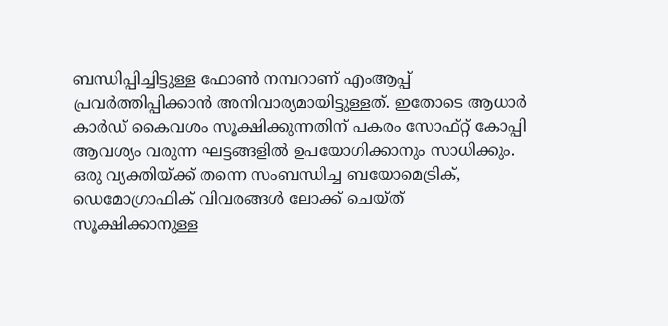ബന്ധിപ്പിച്ചിട്ടുള്ള ഫോണ്‍ നമ്പറാണ് എംആപ്പ് പ്രവര്‍ത്തിപ്പിക്കാന്‍ അനിവാര്യമായിട്ടുള്ളത്. ഇതോടെ ആധാര്‍ കാര്‍ഡ് കൈവശം സൂക്ഷിക്കുന്നതിന് പകരം സോഫ്റ്റ് കോപ്പി ആവശ്യം വരുന്ന ഘട്ടങ്ങളില്‍ ഉപയോഗിക്കാനും സാധിക്കും. ഒരു വ്യക്തിയ്ക്ക് തന്നെ സംബന്ധിച്ച ബയോമെട്രിക്, ഡെമോഗ്രാഫിക് വിവരങ്ങള്‍ ലോക്ക് ചെയ്ത് സൂക്ഷിക്കാനുള്ള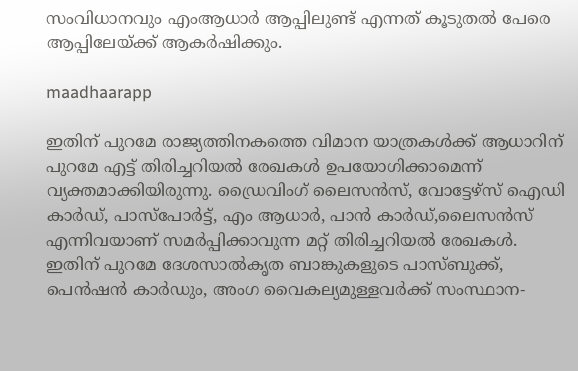സംവിധാനവും എംആധാര്‍ ആപ്പിലുണ്ട് എന്നത് കൂടുതല്‍ പേരെ ആപ്പിലേയ്ക്ക് ആകര്‍ഷിക്കും.

maadhaarapp

ഇതിന് പുറമേ രാജ്യത്തിനകത്തെ വിമാന യാത്രകള്‍ക്ക് ആധാറിന് പുറമേ എട്ട് തിരിച്ചറിയല്‍ രേഖകള്‍ ഉപയോഗിക്കാമെന്ന് വ്യക്തമാക്കിയിരുന്നു. ഡ്രൈവിംഗ് ലൈസന്‍സ്, വോട്ടേഴ്സ് ഐഡി കാര്‍ഡ്, പാസ്പോര്‍ട്ട്, എം ആധാര്‍, പാന്‍ കാര്‍ഡ്,ലൈസന്‍സ് എന്നിവയാണ് സമര്‍പ്പിക്കാവുന്ന മറ്റ് തിരിച്ചറിയല്‍ രേഖകള്‍. ഇതിന് പുറമേ ദേശസാല്‍കൃത ബാങ്കുകളുടെ പാസ്ബുക്ക്, പെന്‍ഷന്‍ കാര്‍ഡും, അംഗ വൈകല്യമുള്ളവര്‍ക്ക് സംസ്ഥാന-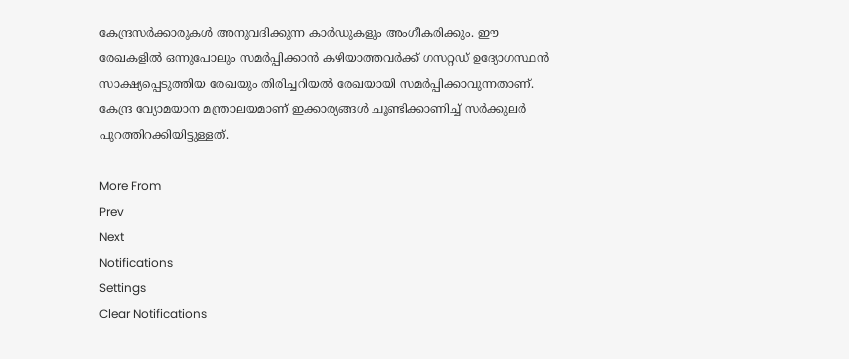കേന്ദ്രസര്‍ക്കാരുകള്‍ അനുവദിക്കുന്ന കാര്‍ഡുകളും അംഗീകരിക്കും. ഈ രേഖകളില്‍ ഒന്നുപോലും സമര്‍പ്പിക്കാന്‍ കഴിയാത്തവര്‍ക്ക് ഗസറ്റഡ‍് ഉദ്യോഗസ്ഥന്‍ സാക്ഷ്യപ്പെടുത്തിയ രേഖയും തിരിച്ചറിയല്‍ രേഖയായി സമര്‍പ്പിക്കാവുന്നതാണ്. കേന്ദ്ര വ്യോമയാന മന്ത്രാലയമാണ് ഇക്കാര്യങ്ങള്‍ ചൂണ്ടിക്കാണിച്ച് സര്‍ക്കുലര്‍ പുറത്തിറക്കിയിട്ടുള്ളത്.

More From
Prev
Next
Notifications
Settings
Clear Notifications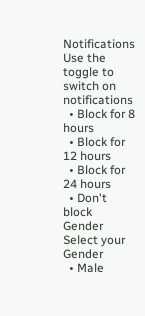Notifications
Use the toggle to switch on notifications
  • Block for 8 hours
  • Block for 12 hours
  • Block for 24 hours
  • Don't block
Gender
Select your Gender
  • Male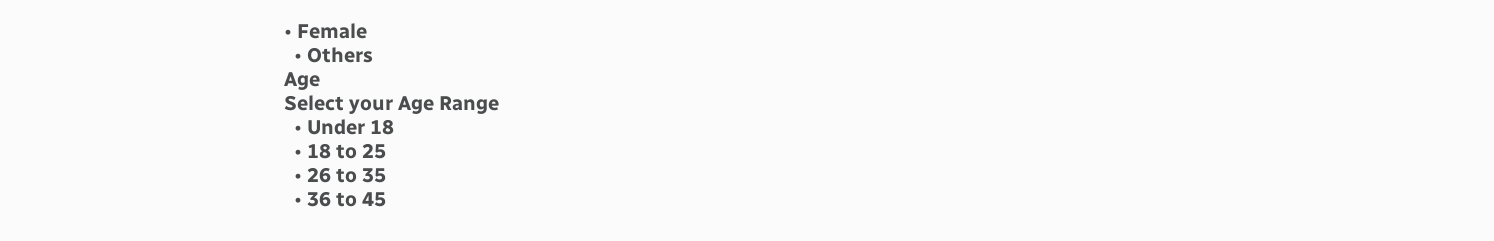• Female
  • Others
Age
Select your Age Range
  • Under 18
  • 18 to 25
  • 26 to 35
  • 36 to 45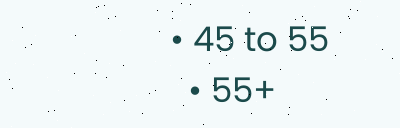• 45 to 55
  • 55+